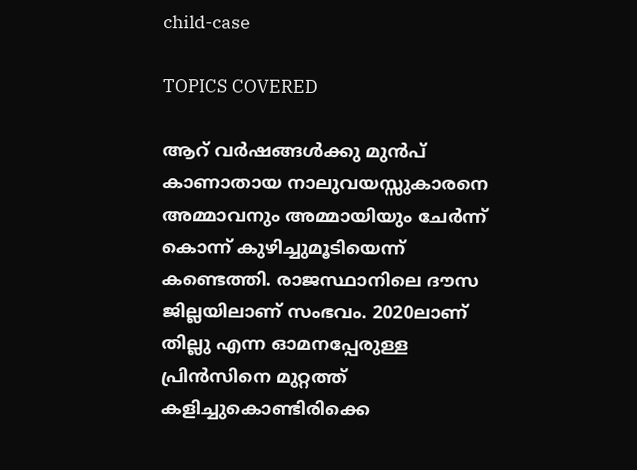child-case

TOPICS COVERED

ആറ് വര്‍ഷങ്ങള്‍ക്കു മുന്‍പ് കാണാതായ നാലുവയസ്സുകാരനെ അമ്മാവനും അമ്മായിയും ചേര്‍ന്ന് കൊന്ന് കുഴിച്ചുമൂടിയെന്ന് കണ്ടെത്തി. രാജസ്ഥാനിലെ ദൗസ ജില്ലയിലാണ് സംഭവം. 2020ലാണ് തില്ലു എന്ന ഓമനപ്പേരുള്ള പ്രിന്‍സിനെ മുറ്റത്ത് കളിച്ചുകൊണ്ടിരിക്കെ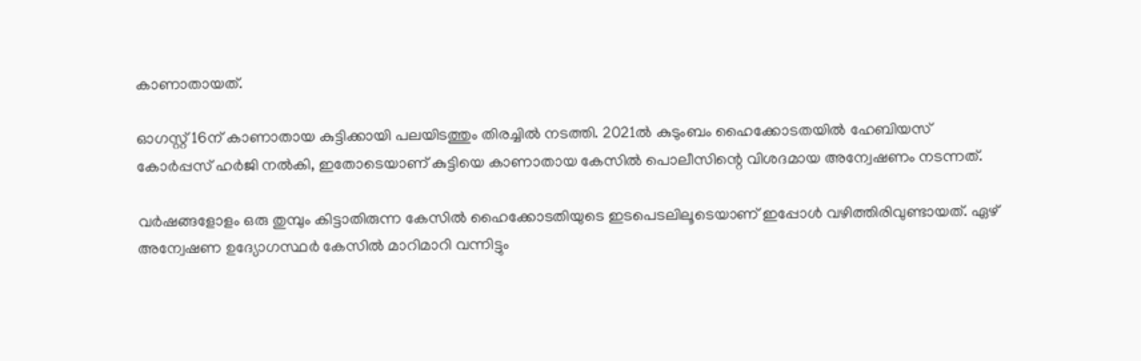കാണാതായത്.

ഓഗസ്റ്റ് 16ന് കാണാതായ കുട്ടിക്കായി പലയിടത്തും തിരച്ചില്‍ നടത്തി. 2021ല്‍ കുടുംബം ഹൈക്കോടതയില്‍ ഹേബിയസ് കോര്‍പ്പസ് ഹര്‍ജി നല്‍കി, ഇതോടെയാണ് കുട്ടിയെ കാണാതായ കേസില്‍ പൊലീസിന്റെ വിശദമായ അന്വേഷണം നടന്നത്.

വര്‍ഷങ്ങളോളം ഒരു തുമ്പും കിട്ടാതിരുന്ന കേസില്‍ ഹൈക്കോടതിയുടെ ഇടപെടലിലൂടെയാണ് ഇപ്പോള്‍ വഴിത്തിരിവുണ്ടായത്. ഏഴ് അന്വേഷണ ഉദ്യോഗസ്ഥര്‍ കേസില്‍ മാറിമാറി വന്നിട്ടും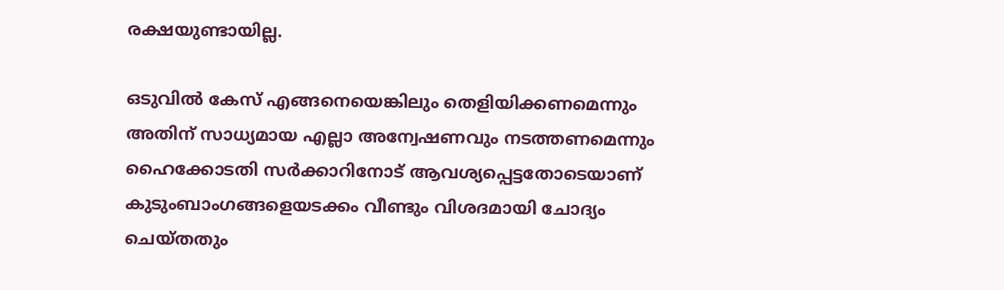രക്ഷയുണ്ടായില്ല.

ഒടുവില്‍ കേസ് എങ്ങനെയെങ്കിലും തെളിയിക്കണമെന്നും അതിന് സാധ്യമായ എല്ലാ അന്വേഷണവും നടത്തണമെന്നും ഹൈക്കോടതി സര്‍ക്കാറിനോട് ആവശ്യപ്പെട്ടതോടെയാണ് കുടുംബാംഗങ്ങളെയടക്കം വീണ്ടും വിശദമായി ചോദ്യം ചെയ്തതും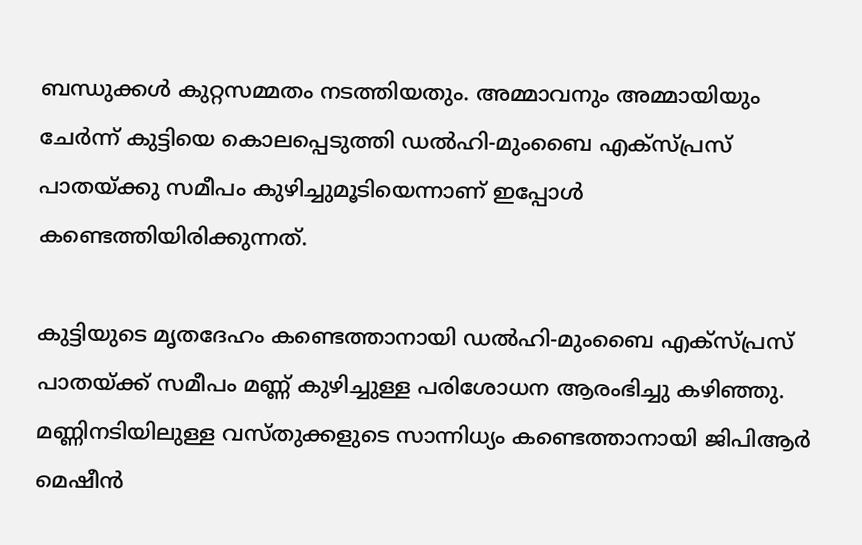ബന്ധുക്കള്‍ കുറ്റസമ്മതം നടത്തിയതും. അമ്മാവനും അമ്മായിയും ചേര്‍ന്ന് കുട്ടിയെ കൊലപ്പെടുത്തി ഡൽഹി-മുംബൈ എക്സ്പ്രസ് പാതയ്ക്കു സമീപം കുഴിച്ചുമൂടിയെന്നാണ് ഇപ്പോള്‍ കണ്ടെത്തിയിരിക്കുന്നത്.

കുട്ടിയുടെ മൃതദേഹം കണ്ടെത്താനായി ഡൽഹി-മുംബൈ എക്സ്പ്രസ് പാതയ്ക്ക് സമീപം മണ്ണ് കുഴിച്ചുള്ള പരിശോധന ആരംഭിച്ചു കഴിഞ്ഞു. മണ്ണിനടിയിലുള്ള വസ്തുക്കളുടെ സാന്നിധ്യം കണ്ടെത്താനായി ജിപിആര്‍ മെഷീന്‍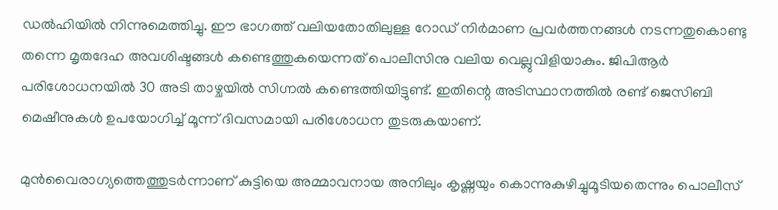ഡല്‍ഹിയില്‍ നിന്നുമെത്തിച്ചു. ഈ ഭാഗത്ത് വലിയതോതിലുള്ള റോഡ് നിര്‍മാണ പ്രവര്‍ത്തനങ്ങള്‍ നടന്നതുകൊണ്ടു തന്നെ മൃതദേഹ അവശിഷ്ടങ്ങള്‍ കണ്ടെത്തുകയെന്നത് പൊലീസിനു വലിയ വെല്ലുവിളിയാകും. ജിപിആര്‍ പരിശോധനയില്‍ 30 അടി താഴ്ചയില്‍ സിഗ്നല്‍ കണ്ടെത്തിയിട്ടുണ്ട്. ഇതിന്റെ അടിസ്ഥാനത്തിൽ രണ്ട് ജെസിബി മെഷീനുകൾ ഉപയോഗിച്ച് മൂന്ന് ദിവസമായി പരിശോധന തുടരുകയാണ്.

മുന്‍വൈരാഗ്യത്തെത്തുടര്‍ന്നാണ് കുട്ടിയെ അമ്മാവനായ അനിലും കൃഷ്ണയും കൊന്നുകുഴിച്ചുമൂടിയതെന്നും പൊലീസ്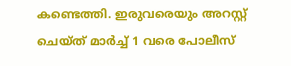കണ്ടെത്തി. ഇരുവരെയും അറസ്റ്റ് ചെയ്ത് മാർച്ച് 1 വരെ പോലീസ്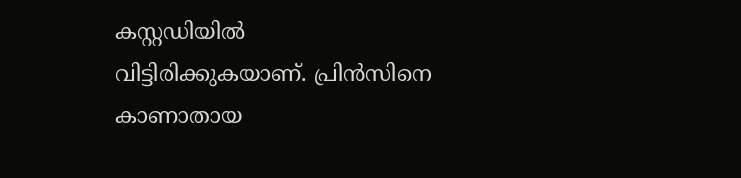കസ്റ്റഡിയിൽ വിട്ടിരിക്കുകയാണ്. പ്രിൻസിനെ കാണാതായ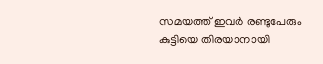സമയത്ത് ഇവര്‍ രണ്ടുപേരും കുട്ടിയെ തിരയാനായി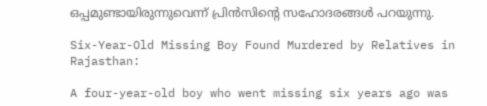ഒപ്പമുണ്ടായിരുന്നുവെന്ന് പ്രിന്‍സിന്റെ സഹോദരങ്ങള്‍ പറയുന്നു.

Six-Year-Old Missing Boy Found Murdered by Relatives in Rajasthan:

A four-year-old boy who went missing six years ago was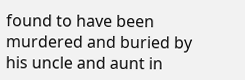found to have been murdered and buried by his uncle and aunt in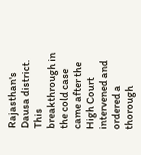Rajasthan's Dausa district. This breakthrough in the cold case came after the High Court intervened and ordered a thorough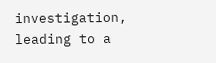investigation, leading to a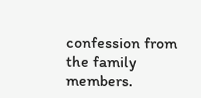confession from the family members.